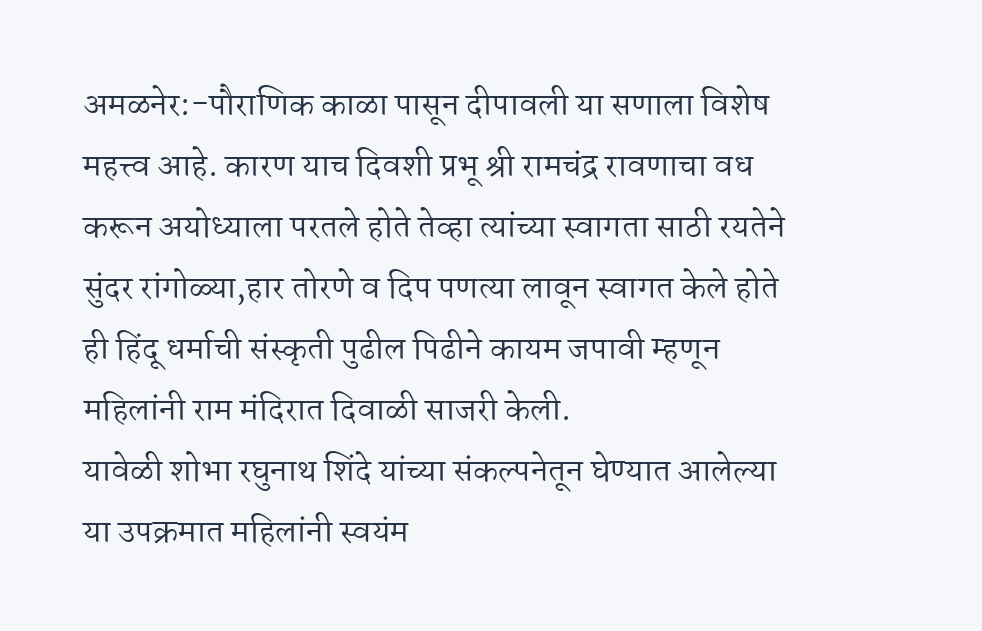अमळनेर:-पौराणिक काळा पासून दीपावली या सणाला विशेष महत्त्व आहे. कारण याच दिवशी प्रभू श्री रामचंद्र रावणाचा वध करून अयोध्याला परतले होते तेव्हा त्यांच्या स्वागता साठी रयतेने सुंदर रांगोळ्या,हार तोरणे व दिप पणत्या लावून स्वागत केले होते ही हिंदू धर्माची संस्कृती पुढील पिढीने कायम जपावी म्हणून महिलांनी राम मंदिरात दिवाळी साजरी केली.
यावेळी शोभा रघुनाथ शिंदे यांच्या संकल्पनेतून घेण्यात आलेल्या या उपक्रमात महिलांनी स्वयंम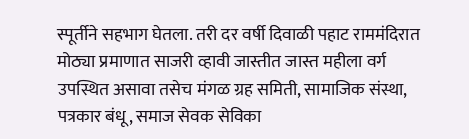स्पूर्तीने सहभाग घेतला. तरी दर वर्षी दिवाळी पहाट राममंदिरात मोठ्या प्रमाणात साजरी व्हावी जास्तीत जास्त महीला वर्ग उपस्थित असावा तसेच मंगळ ग्रह समिती, सामाजिक संस्था, पत्रकार बंधू, समाज सेवक सेविका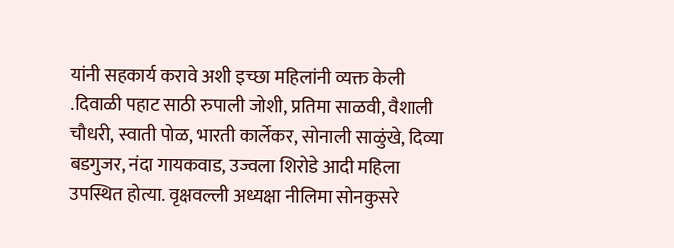यांनी सहकार्य करावे अशी इच्छा महिलांनी व्यक्त केली .दिवाळी पहाट साठी रुपाली जोशी, प्रतिमा साळवी, वैशाली चौधरी, स्वाती पोळ, भारती कार्लेकर, सोनाली साळुंखे, दिव्या बडगुजर, नंदा गायकवाड, उज्वला शिरोडे आदी महिला उपस्थित होत्या. वृक्षवल्ली अध्यक्षा नीलिमा सोनकुसरे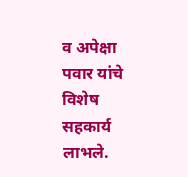व अपेक्षा पवार यांचे विशेष सहकार्य लाभले.